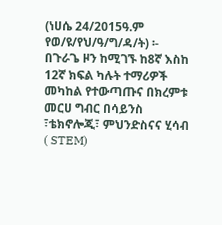(ነሀሴ 24/2015ዓ.ም የወ/ዩ/የህ/ዓ/ግ/ዳ/ት) ፡- በጉራጌ ዞን ከሚገኙ ከ8ኛ እስከ 12ኛ ክፍል ካሉት ተማሪዎች መካከል የተውጣጡና በክረምቱ መርሀ ግብር በሳይንስ ፣ቴክኖሎጂ፣ ምህንድስናና ሂሳብ ( STEM)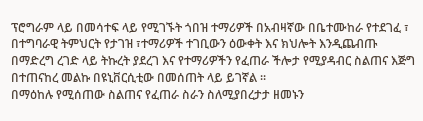ፕሮግራም ላይ በመሳተፍ ላይ የሚገኙት ጎበዝ ተማሪዎች በአብዛኛው በቤተሙከራ የተደገፈ ፣ በተግባራዊ ትምህርት የታገዝ ፣ተማሪዎች ተገቢውን ዕውቀት እና ክህሎት እንዲጨብጡ በማድረግ ረገድ ላይ ትኩረት ያደረገ እና የተማሪዎችን የፈጠራ ችሎታ የሚያዳብር ስልጠና እጅግ በተጠናከረ መልኩ በዩኒቨርሲቲው በመሰጠት ላይ ይገኛል ፡፡
በማዕከሉ የሚሰጠው ስልጠና የፈጠራ ስራን ስለሚያበረታታ ዘመኑን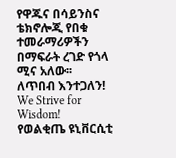የዋጁና በሳይንስና ቴክኖሎጂ የበቁ ተመራማሪዎችን በማፍራት ረገድ የጎላ ሚና አለው፡፡
ለጥበብ እንተጋለን!
We Strive for Wisdom!
የወልቂጤ ዩኒቨርሲቲ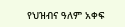የህዝብና ዓለም አቀፍ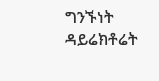ግንኙነት ዳይሬክቶሬት